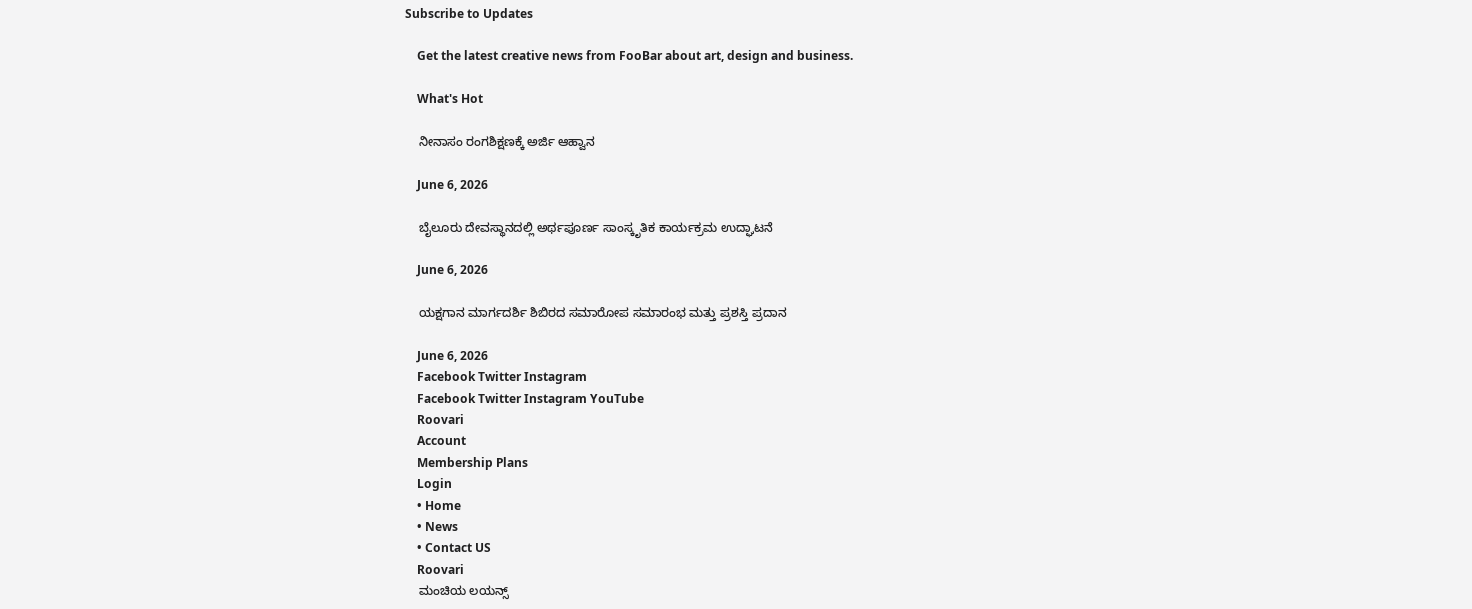Subscribe to Updates

    Get the latest creative news from FooBar about art, design and business.

    What's Hot

    ನೀನಾಸಂ ರಂಗಶಿಕ್ಷಣಕ್ಕೆ ಅರ್ಜಿ ಆಹ್ವಾನ

    June 6, 2026

    ಬೈಲೂರು ದೇವಸ್ಥಾನದಲ್ಲಿ ಅರ್ಥಪೂರ್ಣ ಸಾಂಸ್ಕೃತಿಕ ಕಾರ್ಯಕ್ರಮ ಉದ್ಘಾಟನೆ

    June 6, 2026

    ಯಕ್ಷಗಾನ ಮಾರ್ಗದರ್ಶಿ ಶಿಬಿರದ ಸಮಾರೋಪ ಸಮಾರಂಭ ಮತ್ತು ಪ್ರಶಸ್ತಿ ಪ್ರದಾನ

    June 6, 2026
    Facebook Twitter Instagram
    Facebook Twitter Instagram YouTube
    Roovari
    Account
    Membership Plans
    Login
    • Home
    • News
    • Contact US
    Roovari
    ಮಂಚಿಯ ಲಯನ್ಸ್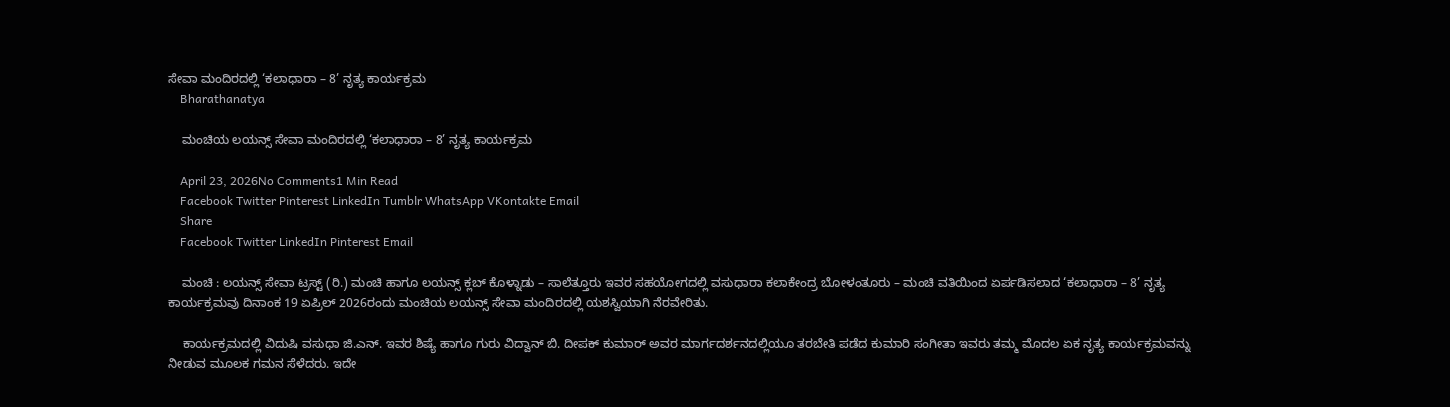ಸೇವಾ ಮಂದಿರದಲ್ಲಿ ‘ಕಲಾಧಾರಾ – 8’ ನೃತ್ಯ ಕಾರ್ಯಕ್ರಮ
    Bharathanatya

    ಮಂಚಿಯ ಲಯನ್ಸ್ ಸೇವಾ ಮಂದಿರದಲ್ಲಿ ‘ಕಲಾಧಾರಾ – 8’ ನೃತ್ಯ ಕಾರ್ಯಕ್ರಮ

    April 23, 2026No Comments1 Min Read
    Facebook Twitter Pinterest LinkedIn Tumblr WhatsApp VKontakte Email
    Share
    Facebook Twitter LinkedIn Pinterest Email

    ಮಂಚಿ : ಲಯನ್ಸ್ ಸೇವಾ ಟ್ರಸ್ಟ್ (ರಿ.) ಮಂಚಿ ಹಾಗೂ ಲಯನ್ಸ್ ಕ್ಲಬ್ ಕೊಳ್ನಾಡು – ಸಾಲೆತ್ತೂರು ಇವರ ಸಹಯೋಗದಲ್ಲಿ ವಸುಧಾರಾ ಕಲಾಕೇಂದ್ರ ಬೋಳಂತೂರು – ಮಂಚಿ ವತಿಯಿಂದ ಏರ್ಪಡಿಸಲಾದ ‘ಕಲಾಧಾರಾ – 8’ ನೃತ್ಯ ಕಾರ್ಯಕ್ರಮವು ದಿನಾಂಕ 19 ಏಪ್ರಿಲ್ 2026ರಂದು ಮಂಚಿಯ ಲಯನ್ಸ್ ಸೇವಾ ಮಂದಿರದಲ್ಲಿ ಯಶಸ್ವಿಯಾಗಿ ನೆರವೇರಿತು.

    ಕಾರ್ಯಕ್ರಮದಲ್ಲಿ ವಿದುಷಿ ವಸುಧಾ ಜಿ.ಎನ್. ಇವರ ಶಿಷ್ಯೆ ಹಾಗೂ ಗುರು ವಿದ್ವಾನ್ ಬಿ. ದೀಪಕ್ ಕುಮಾರ್ ಅವರ ಮಾರ್ಗದರ್ಶನದಲ್ಲಿಯೂ ತರಬೇತಿ ಪಡೆದ ಕುಮಾರಿ ಸಂಗೀತಾ ಇವರು ತಮ್ಮ ಮೊದಲ ಏಕ ನೃತ್ಯ ಕಾರ್ಯಕ್ರಮವನ್ನು ನೀಡುವ ಮೂಲಕ ಗಮನ ಸೆಳೆದರು. ಇದೇ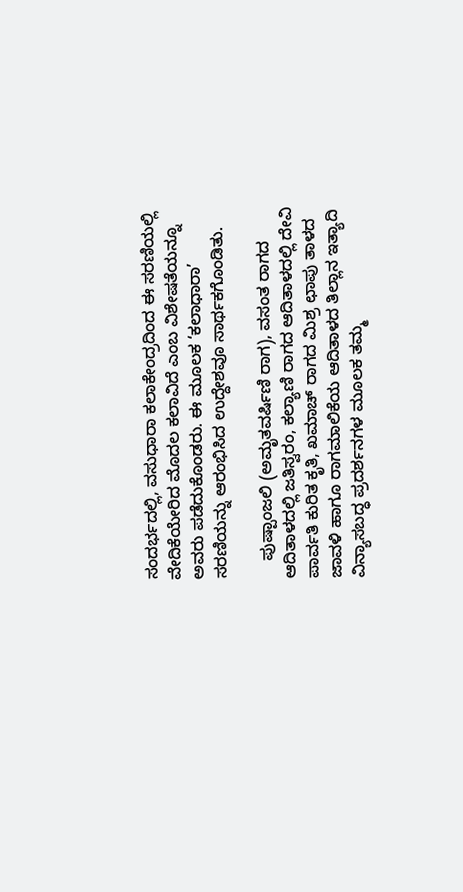ಸಂದರ್ಭದಲ್ಲಿ, ವಸುಧಾರಾ ಕಲಾಕೇಂದ್ರದಿಂದ ಈ ಸರಣಿಯಲ್ಲಿ ವೇದಿಕೆಯೇರಿದ ಮೊದಲ ಕಲಾವಿದೆ ಎಂಬ ವಿಶೇಷತೆಯನ್ನೂ ಅವರು ಪಡೆದುಕೊಂಡರು. ಈ ಮೂಲಕ ‘ಕಲಾಧಾರಾ’ ಸರಣಿಯನ್ನು ಆರಂಭಿಸಿದ ಉದ್ದೇಶವೂ ಸಾರ್ಥಕಗೊಂಡಿತು.

    ಪುಷ್ಪಾಂಜಲಿ (ಅಮೃತವರ್ಷಿಣಿ ರಾಗ), ವಸಂತ ರಾಗದ ಆದಿತಾಳದಲ್ಲಿ ಜತಿಸ್ವರಂ, ಕಲ್ಯಾಣಿ ರಾಗದ ಆದಿತಾಳದಲ್ಲಿ ದೇವಿ ಪಾರ್ವತಿ ಕುರಿತ ಕೃತಿ, ಖಮಾಚ್ ರಾಗದ ಮಿಶ್ರ ಛಾಪು ತಾಳದ ಜಾವಳಿ ಹಾಗೂ ರಾಗಮಾಲಿಕೆಯ ಆದಿತಾಳದ ತಿಲ್ಲಾನ ಇತ್ಯಾದಿ ವಿನ್ಯಾಸಬದ್ಧ ಪ್ರದರ್ಶನಗಳ ಮೂಲಕ ತಮ್ಮ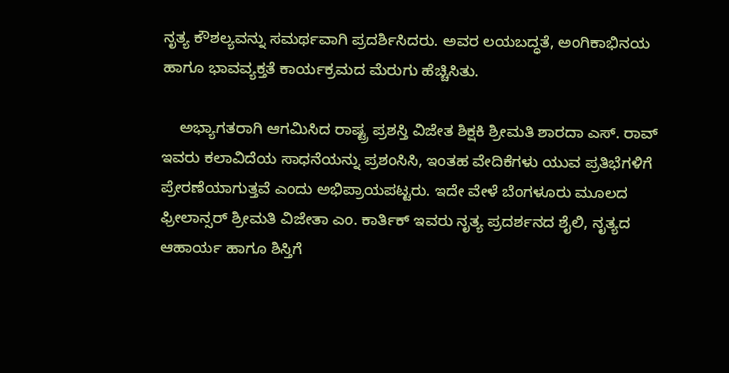ನೃತ್ಯ ಕೌಶಲ್ಯವನ್ನು ಸಮರ್ಥವಾಗಿ ಪ್ರದರ್ಶಿಸಿದರು. ಅವರ ಲಯಬದ್ಧತೆ, ಅಂಗಿಕಾಭಿನಯ ಹಾಗೂ ಭಾವವ್ಯಕ್ತತೆ ಕಾರ್ಯಕ್ರಮದ ಮೆರುಗು ಹೆಚ್ಚಿಸಿತು.

    ಅಭ್ಯಾಗತರಾಗಿ ಆಗಮಿಸಿದ ರಾಷ್ಟ್ರ ಪ್ರಶಸ್ತಿ ವಿಜೇತ ಶಿಕ್ಷಕಿ ಶ್ರೀಮತಿ ಶಾರದಾ ಎಸ್. ರಾವ್ ಇವರು ಕಲಾವಿದೆಯ ಸಾಧನೆಯನ್ನು ಪ್ರಶಂಸಿಸಿ, ಇಂತಹ ವೇದಿಕೆಗಳು ಯುವ ಪ್ರತಿಭೆಗಳಿಗೆ ಪ್ರೇರಣೆಯಾಗುತ್ತವೆ ಎಂದು ಅಭಿಪ್ರಾಯಪಟ್ಟರು. ಇದೇ ವೇಳೆ ಬೆಂಗಳೂರು ಮೂಲದ ಫ್ರೀಲಾನ್ಸರ್ ಶ್ರೀಮತಿ ವಿಜೇತಾ ಎಂ. ಕಾರ್ತಿಕ್ ಇವರು ನೃತ್ಯ ಪ್ರದರ್ಶನದ ಶೈಲಿ, ನೃತ್ಯದ ಆಹಾರ್ಯ ಹಾಗೂ ಶಿಸ್ತಿಗೆ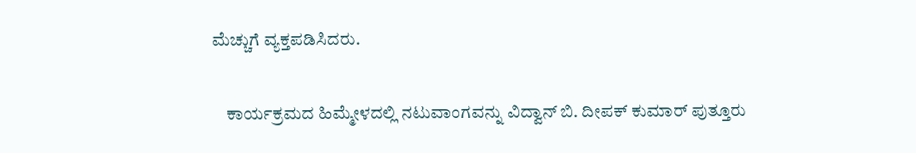ಮೆಚ್ಚುಗೆ ವ್ಯಕ್ತಪಡಿಸಿದರು.

    ಕಾರ್ಯಕ್ರಮದ ಹಿಮ್ಮೇಳದಲ್ಲಿ ನಟುವಾಂಗವನ್ನು ವಿದ್ವಾನ್ ಬಿ. ದೀಪಕ್ ಕುಮಾರ್ ಪುತ್ತೂರು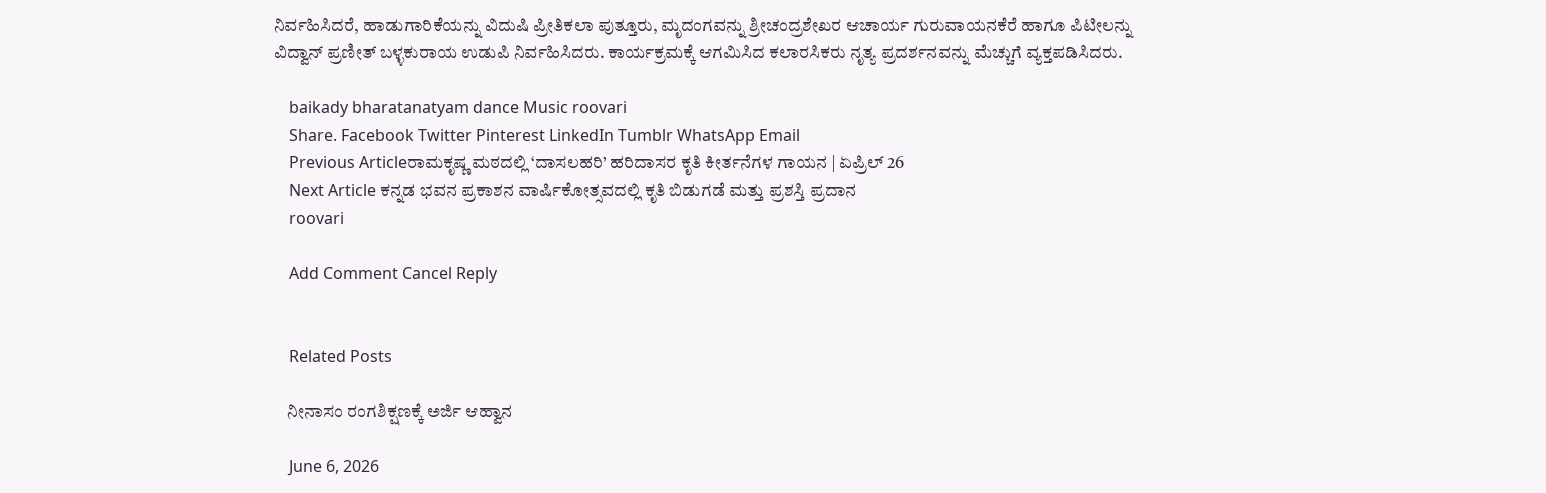ನಿರ್ವಹಿಸಿದರೆ, ಹಾಡುಗಾರಿಕೆಯನ್ನು ವಿದುಷಿ ಪ್ರೀತಿಕಲಾ ಪುತ್ತೂರು, ಮೃದಂಗವನ್ನು ಶ್ರೀಚಂದ್ರಶೇಖರ ಆಚಾರ್ಯ ಗುರುವಾಯನಕೆರೆ ಹಾಗೂ ಪಿಟೀಲನ್ನು ವಿದ್ವಾನ್ ಪ್ರಣೀತ್ ಬಳ್ಳಕುರಾಯ ಉಡುಪಿ ನಿರ್ವಹಿಸಿದರು. ಕಾರ್ಯಕ್ರಮಕ್ಕೆ ಆಗಮಿಸಿದ ಕಲಾರಸಿಕರು ನೃತ್ಯ ಪ್ರದರ್ಶನವನ್ನು ಮೆಚ್ಚುಗೆ ವ್ಯಕ್ತಪಡಿಸಿದರು.

    baikady bharatanatyam dance Music roovari
    Share. Facebook Twitter Pinterest LinkedIn Tumblr WhatsApp Email
    Previous Articleರಾಮಕೃಷ್ಣ ಮಠದಲ್ಲಿ ‘ದಾಸಲಹರಿ’ ಹರಿದಾಸರ ಕೃತಿ ಕೀರ್ತನೆಗಳ ಗಾಯನ | ಏಪ್ರಿಲ್ 26
    Next Article ಕನ್ನಡ ಭವನ ಪ್ರಕಾಶನ ವಾರ್ಷಿಕೋತ್ಸವದಲ್ಲಿ ಕೃತಿ ಬಿಡುಗಡೆ ಮತ್ತು ಪ್ರಶಸ್ತಿ ಪ್ರದಾನ
    roovari

    Add Comment Cancel Reply


    Related Posts

    ನೀನಾಸಂ ರಂಗಶಿಕ್ಷಣಕ್ಕೆ ಅರ್ಜಿ ಆಹ್ವಾನ

    June 6, 2026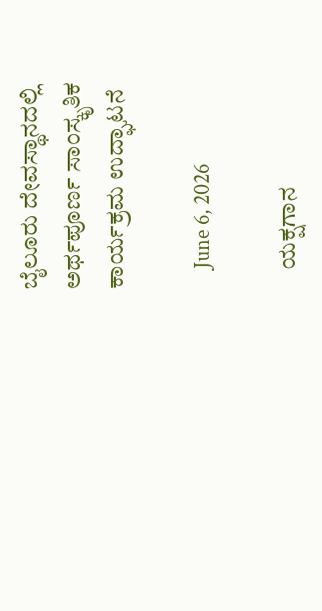ಬೈಲೂರು ದೇವಸ್ಥಾನದಲ್ಲಿ ಅರ್ಥಪೂರ್ಣ ಸಾಂಸ್ಕೃತಿಕ ಕಾರ್ಯಕ್ರಮ ಉದ್ಘಾಟನೆ

    June 6, 2026

    ಯಕ್ಷಗಾನ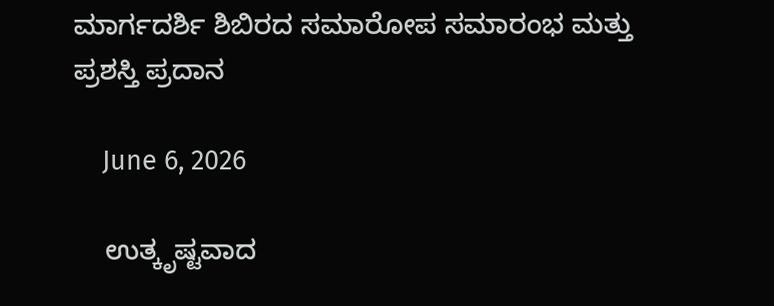ಮಾರ್ಗದರ್ಶಿ ಶಿಬಿರದ ಸಮಾರೋಪ ಸಮಾರಂಭ ಮತ್ತು ಪ್ರಶಸ್ತಿ ಪ್ರದಾನ

    June 6, 2026

    ಉತ್ಕೃಷ್ಟವಾದ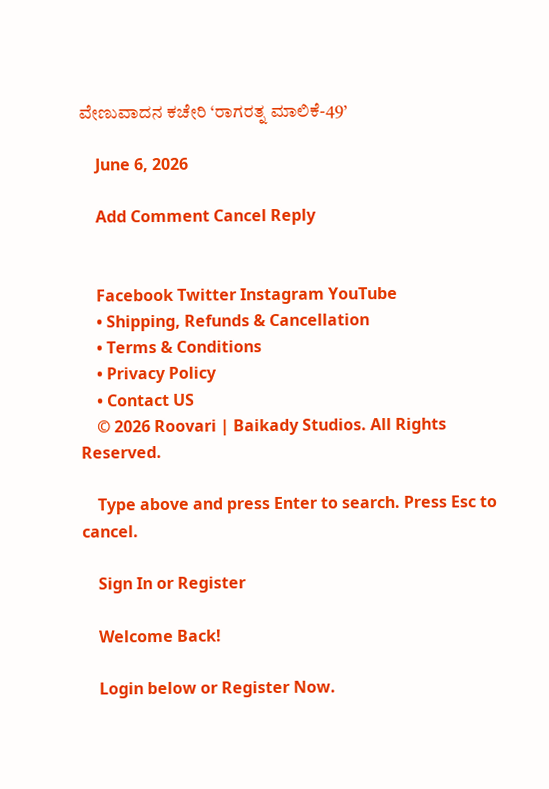ವೇಣುವಾದನ ಕಚೇರಿ ‘ರಾಗರತ್ನ ಮಾಲಿಕೆ-49’

    June 6, 2026

    Add Comment Cancel Reply


    Facebook Twitter Instagram YouTube
    • Shipping, Refunds & Cancellation
    • Terms & Conditions
    • Privacy Policy
    • Contact US
    © 2026 Roovari | Baikady Studios. All Rights Reserved.

    Type above and press Enter to search. Press Esc to cancel.

    Sign In or Register

    Welcome Back!

    Login below or Register Now.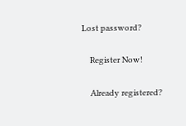Lost password?

    Register Now!

    Already registered?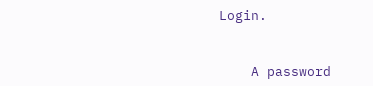Login.


    A password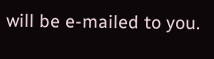will be e-mailed to you.